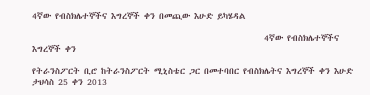4ኛው የብስክሌተኞችና እግረኞች ቀን በመጪው እሁድ ይካሄዳል

                                                          4ኛው የብስክሌተኞችና እግረኞች ቀን

የትራንስፖርት ቢሮ ከትራንስፖርት ሚኒስቴር ጋር በመተባበር የብስክሌትና እግረኞች ቀን እሁድ ታህሳስ 25 ቀን 2013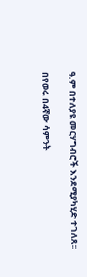ዓ.ም በተለያዩ መርሃግብሮች እንደሚያካሂድ ተገለጸ፡፡

በየወሩ በ4ኛው ሳምንት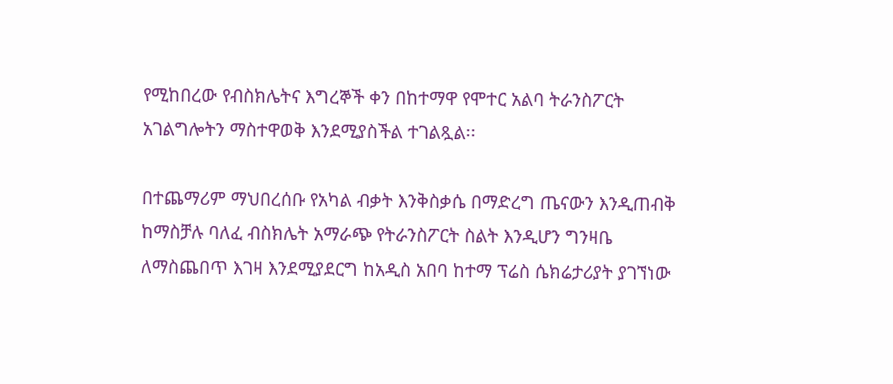የሚከበረው የብስክሌትና እግረኞች ቀን በከተማዋ የሞተር አልባ ትራንስፖርት አገልግሎትን ማስተዋወቅ እንደሚያስችል ተገልጿል፡፡

በተጨማሪም ማህበረሰቡ የአካል ብቃት እንቅስቃሴ በማድረግ ጤናውን እንዲጠብቅ ከማስቻሉ ባለፈ ብስክሌት አማራጭ የትራንስፖርት ስልት እንዲሆን ግንዛቤ ለማስጨበጥ እገዛ እንደሚያደርግ ከአዲስ አበባ ከተማ ፕሬስ ሴክሬታሪያት ያገኘነው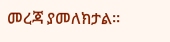መረጃ ያመለክታል፡፡